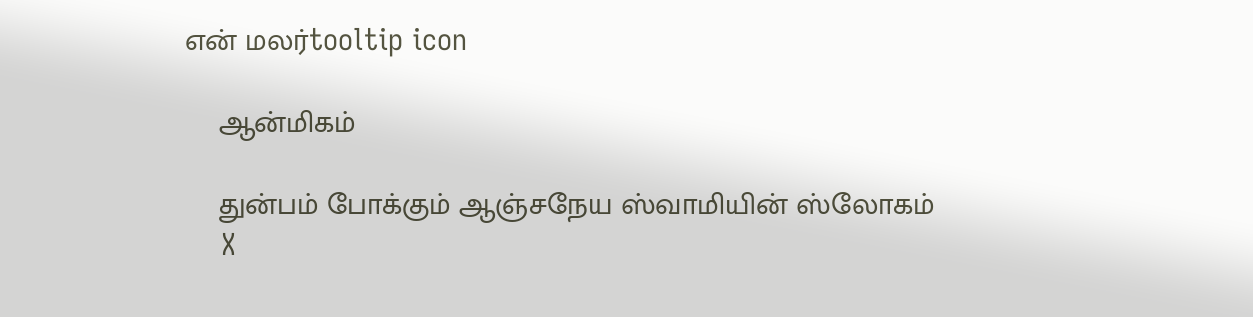என் மலர்tooltip icon

    ஆன்மிகம்

    துன்பம் போக்கும் ஆஞ்சநேய ஸ்வாமியின் ஸ்லோகம்
    X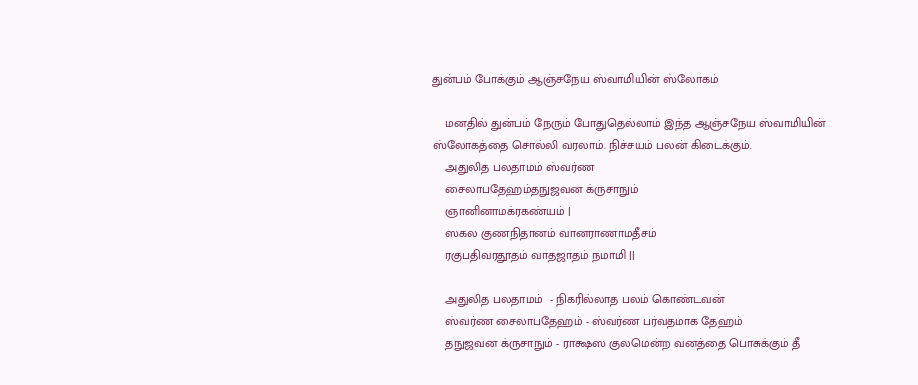துன்பம் போக்கும் ஆஞ்சநேய ஸ்வாமியின் ஸ்லோகம்

    மனதில் துன்பம் நேரும் போதுதெல்லாம் இந்த ஆஞ்சநேய ஸ்வாமியின் ஸ்லோகத்தை சொல்லி வரலாம். நிச்சயம் பலன் கிடைக்கும்.
    அதுலித பலதாமம் ஸ்வர்ண
    சைலாபதேஹம்தநுஜவன க்ருசாநும்
    ஞானினாமக்ரகண்யம் |
    ஸகல குணநிதானம் வானராணாமதீசம்
    ரகுபதிவரதூதம் வாதஜாதம் நமாமி ||

    அதுலித பலதாமம்  - நிகரில்லாத பலம் கொண்டவன்
    ஸ்வர்ண சைலாபதேஹம் - ஸ்வர்ண பர்வதமாக தேஹம்
    தநுஜவன க்ருசாநும் - ராக்ஷஸ குலமென்ற வனத்தை பொசுக்கும் தீ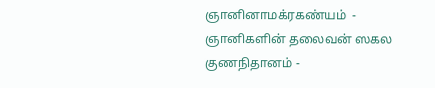ஞானினாமக்ரகண்யம்  - ஞானிகளின் தலைவன் ஸகல குணநிதானம் -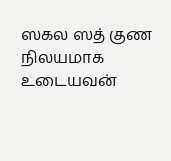ஸகல ஸத் குண நிலயமாக உடையவன்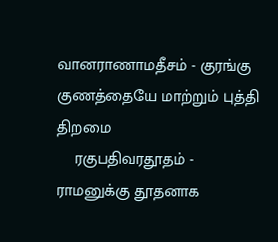வானராணாமதீசம் - குரங்கு குணத்தையே மாற்றும் புத்தி திறமை
    ரகுபதிவரதூதம் - ராமனுக்கு தூதனாக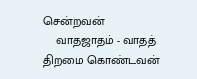சென்றவன்
    வாதஜாதம் - வாதத் திறமை கொண்டவன்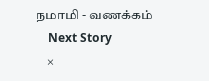நமாமி - வணக்கம்
    Next Story
    ×